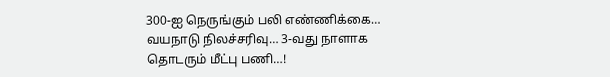300-ஐ நெருங்கும் பலி எண்ணிக்கை… வயநாடு நிலச்சரிவு… 3-வது நாளாக தொடரும் மீட்பு பணி…!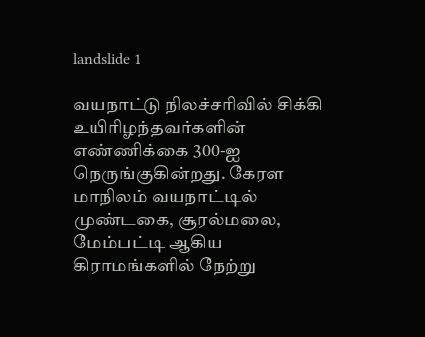landslide 1

வயநாட்டு நிலச்சரிவில் சிக்கி உயிரிழந்தவர்களின் எண்ணிக்கை 300-ஐ நெருங்குகின்றது. கேரள மாநிலம் வயநாட்டில் முண்டகை, சூரல்மலை, மேம்பட்டி ஆகிய கிராமங்களில் நேற்று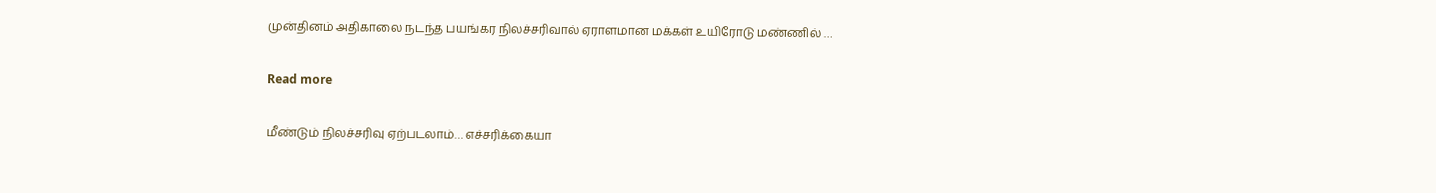முன்தினம் அதிகாலை நடந்த பயங்கர நிலச்சரிவால் ஏராளமான மக்கள் உயிரோடு மண்ணில் …

Read more

மீண்டும் நிலச்சரிவு ஏற்படலாம்… எச்சரிக்கையா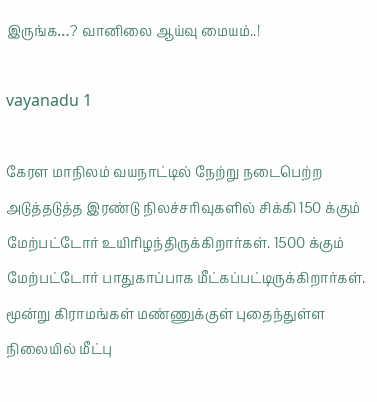இருங்க…? வானிலை ஆய்வு மையம்..!

vayanadu 1

கேரள மாநிலம் வயநாட்டில் நேற்று நடைபெற்ற அடுத்தடுத்த இரண்டு நிலச்சரிவுகளில் சிக்கி 150 க்கும் மேற்பட்டோர் உயிரிழந்திருக்கிறார்கள். 1500 க்கும் மேற்பட்டோர் பாதுகாப்பாக மீட்கப்பட்டிருக்கிறார்கள். மூன்று கிராமங்கள் மண்ணுக்குள் புதைந்துள்ள நிலையில் மீட்பு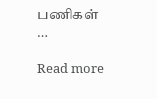பணிகள் …

Read more